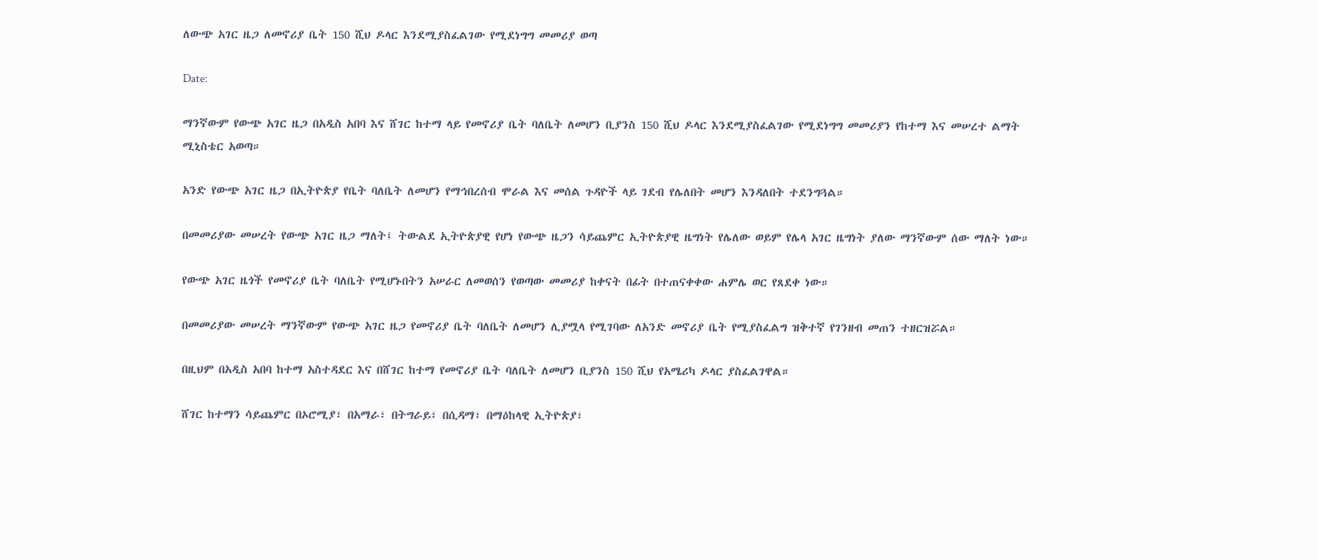ለውጭ አገር ዜጋ ለመኖሪያ ቤት 150 ሺህ ዶላር እንደሚያስፈልገው የሚደነግግ መመሪያ ወጣ

Date:

ማንኛውም የውጭ አገር ዜጋ በአዲስ አበባ እና ሸገር ከተማ ላይ የመኖሪያ ቤት ባለቤት ለመሆን ቢያንስ 150 ሺህ ዶላር እንደሚያስፈልገው የሚደነግግ መመሪያን የከተማ እና መሠረተ ልማት ሚኒስቴር አወጣ።

አንድ የውጭ አገር ዜጋ በኢትዮጵያ የቤት ባለቤት ለመሆን የማኅበረሰብ ሞራል እና መሰል ጉዳዮች ላይ ገደብ የሌለበት መሆን እንዳለበት ተደንግጓል።

በመመሪያው መሠረት የውጭ አገር ዜጋ ማለት፤ ትውልደ ኢትዮጵያዊ የሆነ የውጭ ዜጋን ሳይጨምር ኢትዮጵያዊ ዜግነት የሌለው ወይም የሌላ አገር ዜግነት ያለው ማንኛውም ሰው ማለት ነው።

የውጭ አገር ዜጎች የመኖሪያ ቤት ባለቤት የሚሆኑበትን አሠራር ለመወሰን የወጣው መመሪያ ከቀናት በፊት በተጠናቀቀው ሐምሌ ወር የጸደቀ ነው።

በመመሪያው መሠረት ማንኛውም የውጭ አገር ዜጋ የመኖሪያ ቤት ባለቤት ለመሆን ሊያሟላ የሚገባው ለአንድ መኖሪያ ቤት የሚያስፈልግ ዝቅተኛ የገንዘብ መጠን ተዘርዝሯል።

በዚህም በአዲስ አበባ ከተማ አስተዳደር እና በሸገር ከተማ የመኖሪያ ቤት ባለቤት ለመሆን ቢያንስ 150 ሺህ የአሜሪካ ዶላር ያስፈልገዋል።

ሸገር ከተማን ሳይጨምር በኦሮሚያ፣ በአማራ፣ በትግራይ፣ በሲዳማ፣ በማዕከላዊ ኢትዮጵያ፣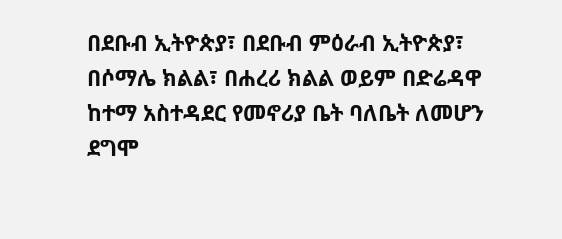በደቡብ ኢትዮጵያ፣ በደቡብ ምዕራብ ኢትዮጵያ፣ በሶማሌ ክልል፣ በሐረሪ ክልል ወይም በድሬዳዋ ከተማ አስተዳደር የመኖሪያ ቤት ባለቤት ለመሆን ደግሞ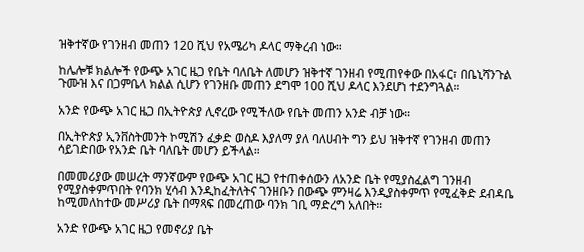ዝቅተኛው የገንዘብ መጠን 120 ሺህ የአሜሪካ ዶላር ማቅረብ ነው።

ከሌሎቹ ክልሎች የውጭ አገር ዜጋ የቤት ባለቤት ለመሆን ዝቅተኛ ገንዘብ የሚጠየቀው በአፋር፣ በቤኒሻንጉል ጉሙዝ እና በጋምቤላ ክልል ሲሆን የገንዘቡ መጠን ደግሞ 100 ሺህ ዶላር እንደሆነ ተደንግጓል።

አንድ የውጭ አገር ዜጋ በኢትዮጵያ ሊኖረው የሚችለው የቤት መጠን አንድ ብቻ ነው።

በኢትዮጵያ ኢንቨስትመንት ኮሚሽን ፈቃድ ወስዶ እያለማ ያለ ባለሀብት ግን ይህ ዝቅተኛ የገንዘብ መጠን ሳይገድበው የአንድ ቤት ባለቤት መሆን ይችላል።

በመመሪያው መሠረት ማንኛውም የውጭ አገር ዜጋ የተጠቀሰውን ለአንድ ቤት የሚያስፈልግ ገንዘብ የሚያስቀምጥበት የባንክ ሂሳብ እንዲከፈትለትና ገንዘቡን በውጭ ምንዛሬ እንዲያስቀምጥ የሚፈቅድ ደብዳቤ ከሚመለከተው መሥሪያ ቤት በማጻፍ በመረጠው ባንክ ገቢ ማድረግ አለበት።

አንድ የውጭ አገር ዜጋ የመኖሪያ ቤት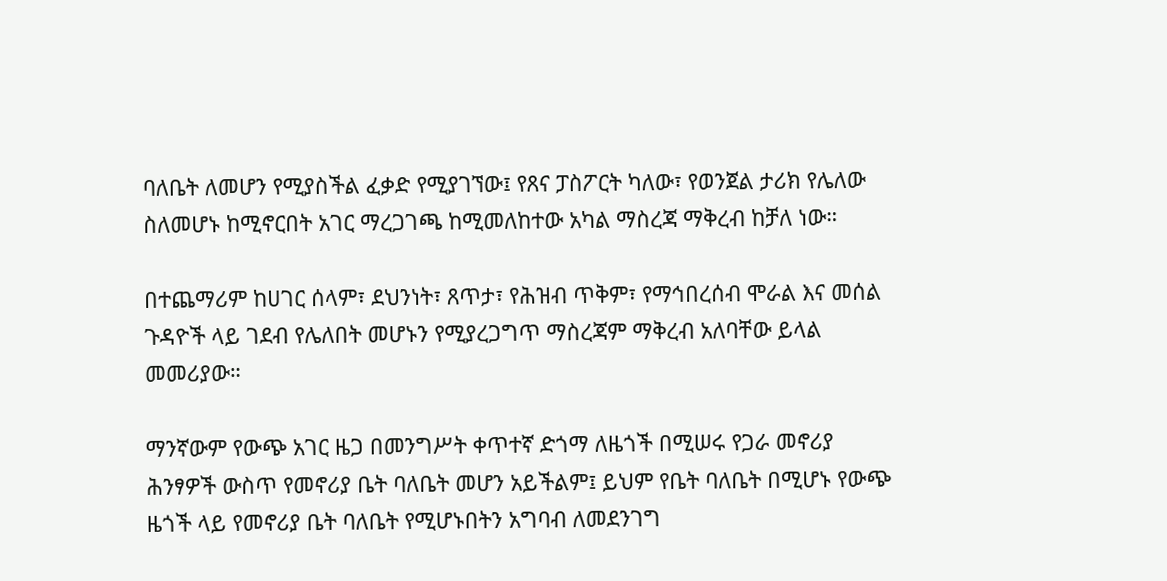ባለቤት ለመሆን የሚያስችል ፈቃድ የሚያገኘው፤ የጸና ፓስፖርት ካለው፣ የወንጀል ታሪክ የሌለው ስለመሆኑ ከሚኖርበት አገር ማረጋገጫ ከሚመለከተው አካል ማስረጃ ማቅረብ ከቻለ ነው።

በተጨማሪም ከሀገር ሰላም፣ ደህንነት፣ ጸጥታ፣ የሕዝብ ጥቅም፣ የማኅበረሰብ ሞራል እና መሰል ጉዳዮች ላይ ገደብ የሌለበት መሆኑን የሚያረጋግጥ ማስረጃም ማቅረብ አለባቸው ይላል መመሪያው።

ማንኛውም የውጭ አገር ዜጋ በመንግሥት ቀጥተኛ ድጎማ ለዜጎች በሚሠሩ የጋራ መኖሪያ ሕንፃዎች ውስጥ የመኖሪያ ቤት ባለቤት መሆን አይችልም፤ ይህም የቤት ባለቤት በሚሆኑ የውጭ ዜጎች ላይ የመኖሪያ ቤት ባለቤት የሚሆኑበትን አግባብ ለመደንገግ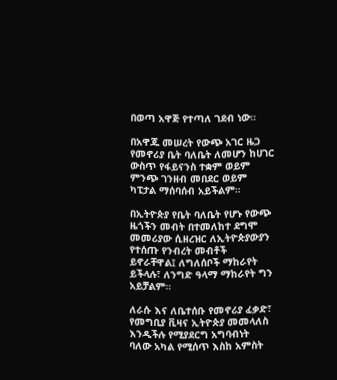በወጣ አዋጅ የተጣለ ገደብ ነው።

በአዋጁ መሠረት የውጭ አገር ዜጋ የመኖሪያ ቤት ባለቤት ለመሆን ከሀገር ውስጥ የፋይናንስ ተቋም ወይም ምንጭ ገንዘብ መበደር ወይም ካፒታል ማሰባሰብ አይችልም።

በኢትዮጵያ የቤት ባለቤት የሆኑ የውጭ ዜጎችን መብት በተመለከተ ደግሞ መመሪያው ሲዘረዝር ለኢትዮጵያውያን የተሰጡ የንብረት መብቶች ይኖራቸዋል፤ ለግለሰቦች ማከራየት ይችላሉ፣ ለንግድ ዓላማ ማከራየት ግን አይቻልም።

ለራሱ እና ለቤተሰቡ የመኖሪያ ፈቃድ፣ የመግቢያ ቪዛና ኢትዮጵያ መመላለስ እንዲችሉ የሚያደርግ አግባብነት ባለው አካል የሚሰጥ እስከ አምስት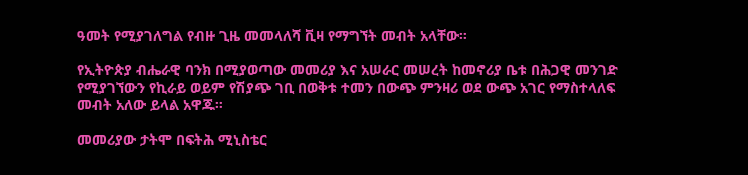ዓመት የሚያገለግል የብዙ ጊዜ መመላለሻ ቪዛ የማግኘት መብት አላቸው።

የኢትዮጵያ ብሔራዊ ባንክ በሚያወጣው መመሪያ እና አሠራር መሠረት ከመኖሪያ ቤቱ በሕጋዊ መንገድ የሚያገኘውን የኪራይ ወይም የሽያጭ ገቢ በወቅቱ ተመን በውጭ ምንዛሪ ወደ ውጭ አገር የማስተላለፍ መብት አለው ይላል አዋጁ።

መመሪያው ታትሞ በፍትሕ ሚኒስቴር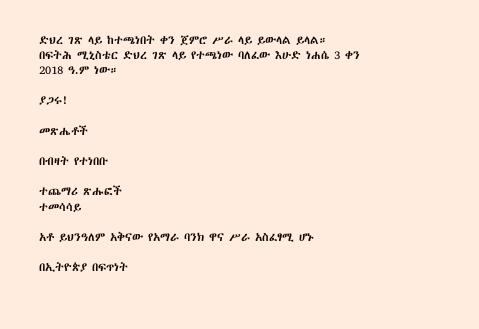ድህረ ገጽ ላይ ከተጫነበት ቀን ጀምሮ ሥራ ላይ ይውላል ይላል።
በፍትሕ ሚኒስቴር ድህረ ገጽ ላይ የተጫነው ባለፈው እሁድ ነሐሴ 3 ቀን 2018 ዓ.ም ነው።

ያጋሩ!

መጽሔቶች

በብዛት የተነበቡ

ተጨማሪ ጽሑፎች
ተመሳሳይ

አቶ ይህንዓለም አቅናው የአማራ ባንክ ዋና ሥራ አስፈፃሚ ሆኑ

በኢትዮጵያ በፍጥነት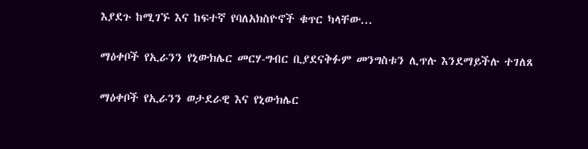እያደጉ ከሚገኙ እና ከፍተኛ የባለአክስዮኖች ቁጥር ካላቸው...

ማዕቀቦች የኢራንን የኒውክሌር መርሃ-ግብር ቢያደናቅፉም መንግስቱን ሊጥሉ እንደማይችሉ ተገለጸ

ማዕቀቦች የኢራንን ወታደራዊ እና የኒውክሌር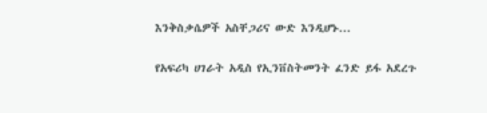እንቅስቃሴዎች አስቸጋሪና ውድ እንዲሆኑ...

የአፍሪካ ሀገራት አዲስ የኢንቨስትመንት ፈንድ ይፋ አደረጉ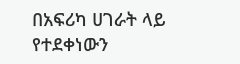በአፍሪካ ሀገራት ላይ የተደቀነውን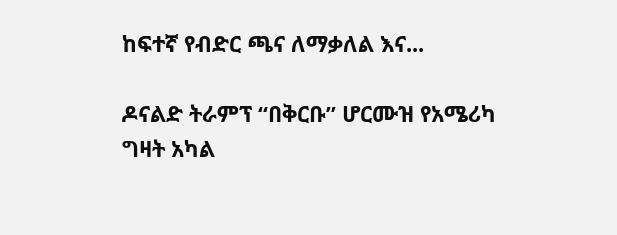ከፍተኛ የብድር ጫና ለማቃለል እና...

ዶናልድ ትራምፕ “በቅርቡ” ሆርሙዝ የአሜሪካ ግዛት አካል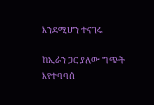እንደሚሆን ተናገሩ

ከኢራን ጋር ያለው ግጭት እየተባባሰ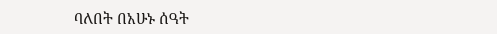ባለበት በአሁኑ ሰዓት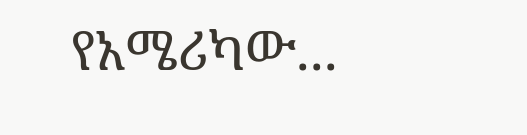የአሜሪካው...